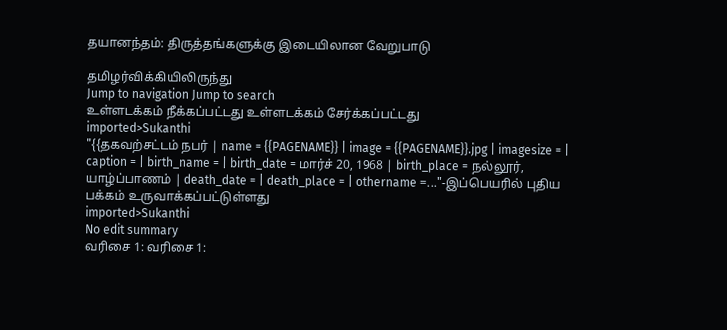தயானந்தம்: திருத்தங்களுக்கு இடையிலான வேறுபாடு

தமிழர்விக்கியிலிருந்து
Jump to navigation Jump to search
உள்ளடக்கம் நீக்கப்பட்டது உள்ளடக்கம் சேர்க்கப்பட்டது
imported>Sukanthi
"{{தகவற்சட்டம் நபர் | name = {{PAGENAME}} | image = {{PAGENAME}}.jpg | imagesize = | caption = | birth_name = | birth_date = மார்ச் 20, 1968 | birth_place = நல்லூர், யாழ்ப்பாணம் | death_date = | death_place = | othername =..."-இப்பெயரில் புதிய பக்கம் உருவாக்கப்பட்டுள்ளது
imported>Sukanthi
No edit summary
வரிசை 1: வரிசை 1: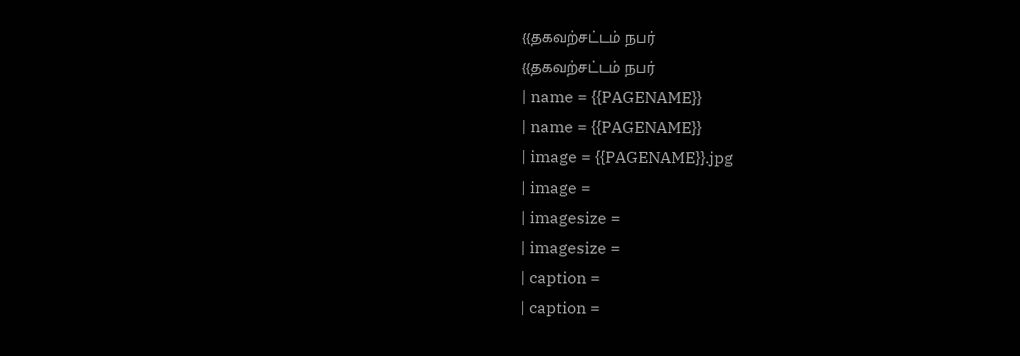{{தகவற்சட்டம் நபர்
{{தகவற்சட்டம் நபர்
| name = {{PAGENAME}}
| name = {{PAGENAME}}
| image = {{PAGENAME}}.jpg
| image =
| imagesize =
| imagesize =
| caption =
| caption =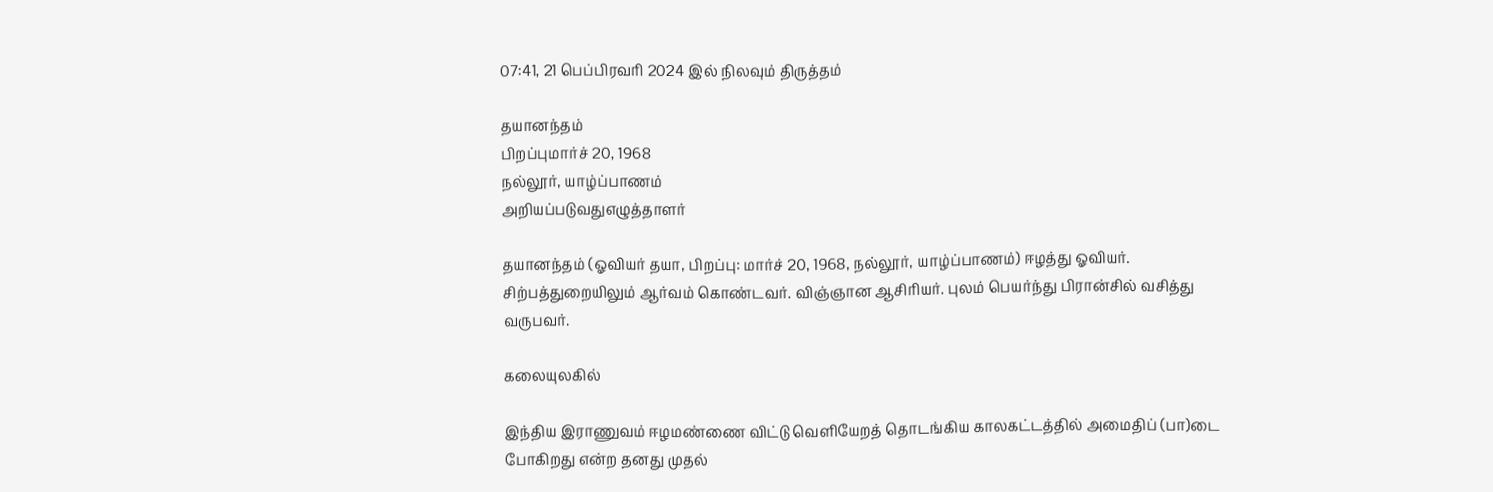07:41, 21 பெப்பிரவரி 2024 இல் நிலவும் திருத்தம்

தயானந்தம்
பிறப்புமார்ச் 20, 1968
நல்லூர், யாழ்ப்பாணம்
அறியப்படுவதுஎழுத்தாளர்

தயானந்தம் (ஓவியர் தயா, பிறப்பு: மார்ச் 20, 1968, நல்லூர், யாழ்ப்பாணம்) ஈழத்து ஓவியர். சிற்பத்துறையிலும் ஆர்வம் கொண்டவர். விஞ்ஞான ஆசிரியர். புலம் பெயர்ந்து பிரான்சில் வசித்து வருபவர்.

கலையுலகில்

இந்திய இராணுவம் ஈழமண்ணை விட்டு வெளியேறத் தொடங்கிய காலகட்டத்தில் அமைதிப் (பா)டை போகிறது என்ற தனது முதல்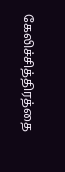கேலிச்சித்திரத்தை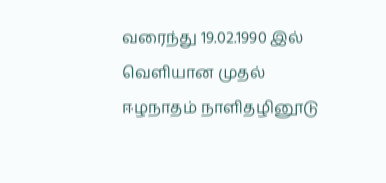வரைந்து 19.02.1990 இல் வெளியான முதல் ஈழநாதம் நாளிதழினூடு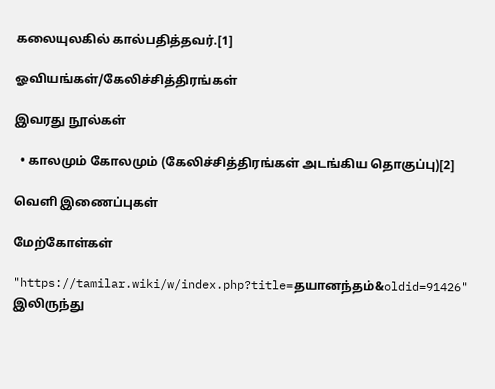கலையுலகில் கால்பதித்தவர்.[1]

ஓவியங்கள்/கேலிச்சித்திரங்கள்

இவரது நூல்கள்

  • காலமும் கோலமும் (கேலிச்சித்திரங்கள் அடங்கிய தொகுப்பு)[2]

வெளி இணைப்புகள்

மேற்கோள்கள்

"https://tamilar.wiki/w/index.php?title=தயானந்தம்&oldid=91426" இலிருந்து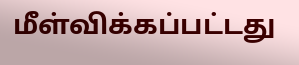மீள்விக்கப்பட்டது